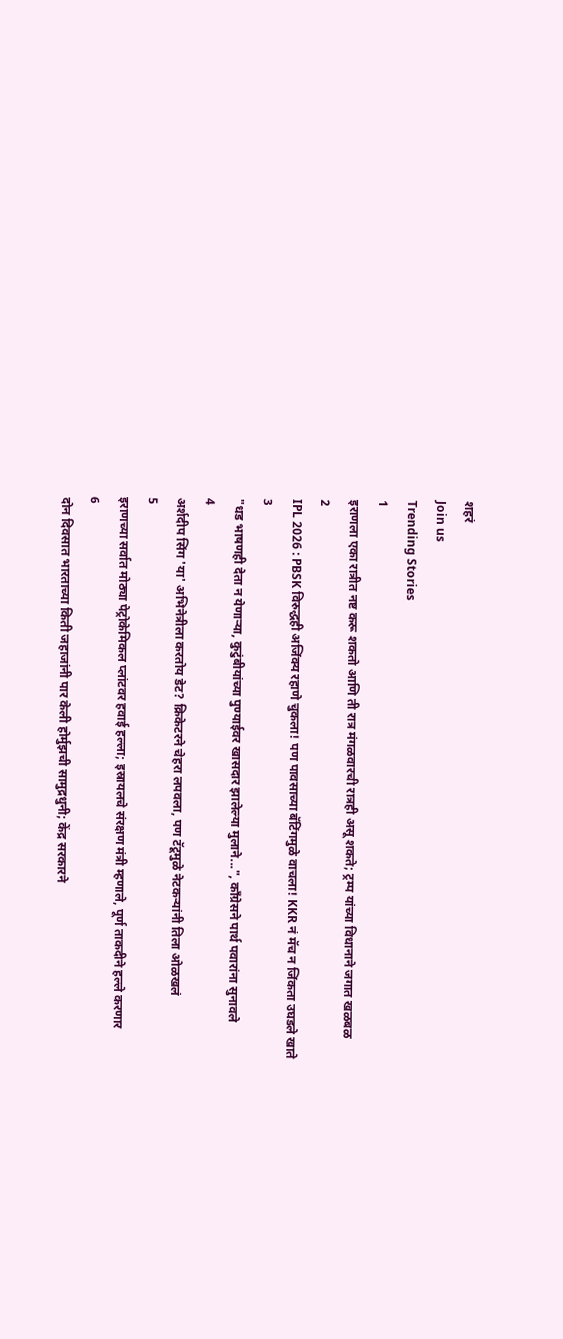शहरं
Join us
Trending Stories
1
इराणला एका रात्रीत नष्ट करू शकतो आणि ती रात्र मंगळवारची रात्रही असू शकते; ट्रम्प यांच्या विधानाने जगात खळबळ
2
IPL 2026 : PBSK विरुद्धही अजिंक्य रहाणे चुकला! पण पावसाच्या बॅटिंगमुळे वाचला! KKR नं मॅच न जिंकता उघडले खाते
3
"धड भाषणही देता न येणाऱ्या, कुटुंबीयांच्या पुण्याईवर खासदार झालेल्या मुलाने...", काँग्रेसने पार्थ पवारांना सुनावले
4
अर्शदीप सिंग 'या' अभिनेत्रीला करतोय डेट? क्रिकेटरने चेहरा लपवला, पण टॅटूमुळे नेटकऱ्यांनी तिला ओळखलं
5
इराणच्या सर्वात मोठ्या पेट्रोकेमिकल प्लांटवर हवाई हल्ला; इस्रायलचे संरक्षण मंत्री म्हणाले, पूर्ण ताकदीने हल्ले करणार
6
दोन दिवसात भारताच्या किती जहाजांनी पार केली होर्मुझची सामुद्रधुनी; केंद्र सरकारने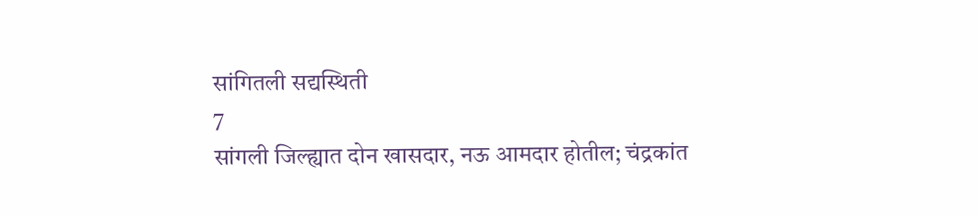सांगितली सद्यस्थिती
7
सांगली जिल्ह्यात दोन खासदार, नऊ आमदार होतील; चंद्रकांत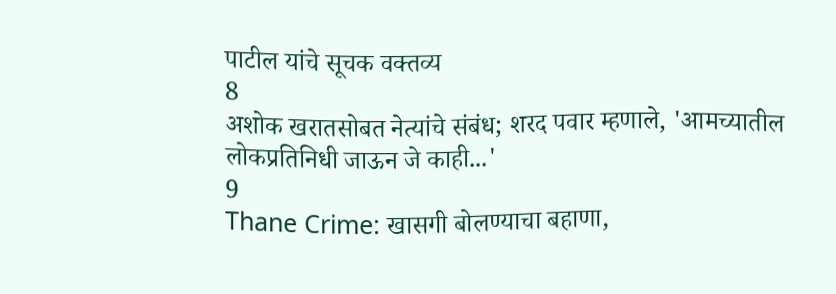पाटील यांचे सूचक वक्तव्य
8
अशोक खरातसोबत नेत्यांचे संबंध; शरद पवार म्हणाले, 'आमच्यातील लोकप्रतिनिधी जाऊन जे काही...'
9
Thane Crime: खासगी बोलण्याचा बहाणा,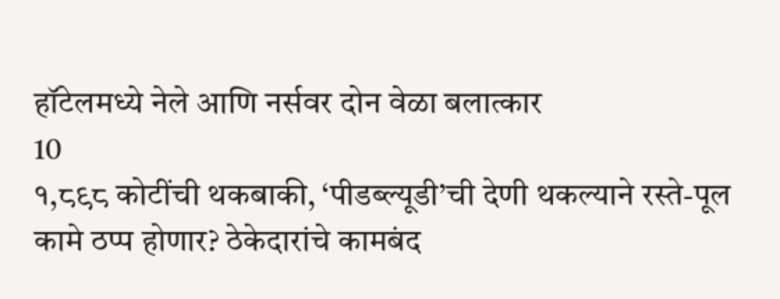हॉटेलमध्ये नेले आणि नर्सवर दोन वेळा बलात्कार
10
१,८९८ कोटींची थकबाकी, ‘पीडब्ल्यूडी’ची देणी थकल्याने रस्ते-पूल कामे ठप्प होणार? ठेकेदारांचे कामबंद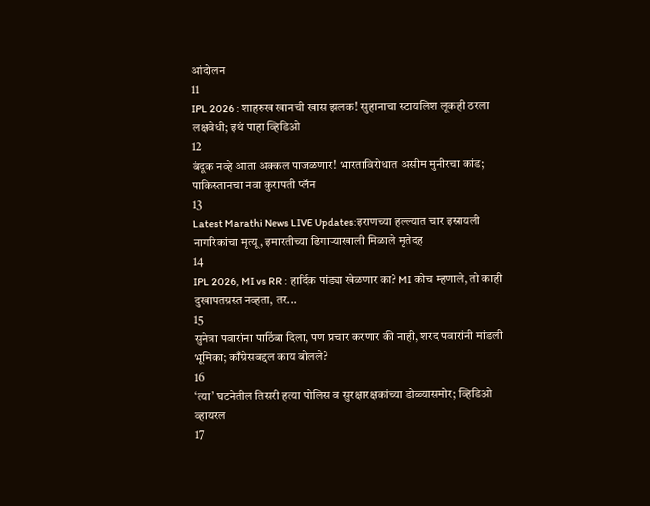आंदोलन
11
IPL 2026 : शाहरुख खानची खास झलक! सुहानाचा स्टायलिश लूकही ठरला लक्षवेधी; इथं पाहा व्हिडिओ
12
बंदूक नव्हे आता अक्कल पाजळणार! भारताविरोधात असीम मुनीरचा कांड; पाकिस्तानचा नवा कुरापती प्लॅन
13
Latest Marathi News LIVE Updates:इराणच्या हल्ल्यात चार इस्रायली नागरिकांचा मृत्यू, इमारतीच्या ढिगाऱ्याखाली मिळाले मृतेदह
14
IPL 2026, MI vs RR : हार्दिक पांड्या खेळणार का? MI कोच म्हणाले, तो काही दुखापतग्रस्त नव्हता, तर...
15
सुनेत्रा पवारांना पाठिंबा दिला, पण प्रचार करणार की नाही, शरद पवारांनी मांडली भूमिका; काँग्रेसबद्दल काय बोलले?
16
‘त्या’ घटनेतील तिसरी हत्या पोलिस व सुरक्षारक्षकांच्या डोळ्यासमोर; व्हिडिओ व्हायरल
17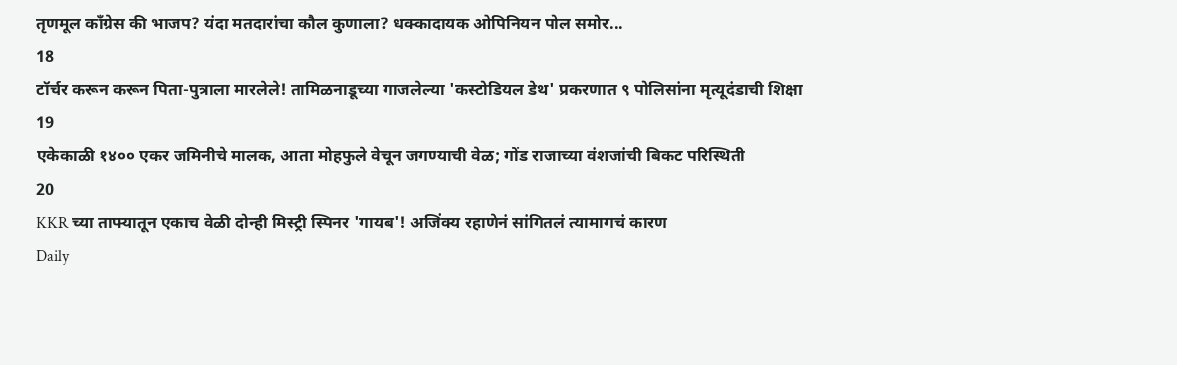तृणमूल काँग्रेस की भाजप? यंदा मतदारांचा कौल कुणाला? धक्कादायक ओपिनियन पोल समोर...
18
टॉर्चर करून करून पिता-पुत्राला मारलेले! तामिळनाडूच्या गाजलेल्या 'कस्टोडियल डेथ' प्रकरणात ९ पोलिसांना मृत्यूदंडाची शिक्षा
19
एकेकाळी १४०० एकर जमिनीचे मालक, आता मोहफुले वेचून जगण्याची वेळ; गोंड राजाच्या वंशजांची बिकट परिस्थिती
20
KKR च्या ताफ्यातून एकाच वेळी दोन्ही मिस्ट्री स्पिनर 'गायब'! अजिंक्य रहाणेनं सांगितलं त्यामागचं कारण
Daily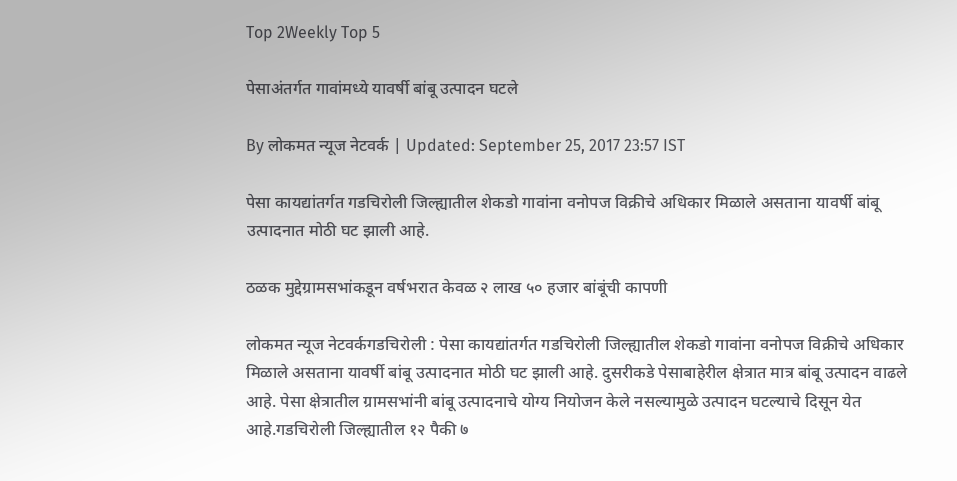Top 2Weekly Top 5

पेसाअंतर्गत गावांमध्ये यावर्षी बांबू उत्पादन घटले

By लोकमत न्यूज नेटवर्क | Updated: September 25, 2017 23:57 IST

पेसा कायद्यांतर्गत गडचिरोली जिल्ह्यातील शेकडो गावांना वनोपज विक्रीचे अधिकार मिळाले असताना यावर्षी बांबू उत्पादनात मोठी घट झाली आहे.

ठळक मुद्देग्रामसभांकडून वर्षभरात केवळ २ लाख ५० हजार बांबूंची कापणी

लोकमत न्यूज नेटवर्कगडचिरोली : पेसा कायद्यांतर्गत गडचिरोली जिल्ह्यातील शेकडो गावांना वनोपज विक्रीचे अधिकार मिळाले असताना यावर्षी बांबू उत्पादनात मोठी घट झाली आहे. दुसरीकडे पेसाबाहेरील क्षेत्रात मात्र बांबू उत्पादन वाढले आहे. पेसा क्षेत्रातील ग्रामसभांनी बांबू उत्पादनाचे योग्य नियोजन केले नसल्यामुळे उत्पादन घटल्याचे दिसून येत आहे.गडचिरोली जिल्ह्यातील १२ पैकी ७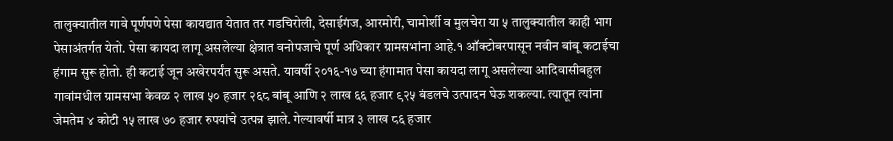तालुक्यातील गावे पूर्णपणे पेसा कायद्यात येतात तर गडचिरोली, देसाईगंज, आरमोरी, चामोर्शी व मुलचेरा या ५ तालुक्यातील काही भाग पेसाअंतर्गत येतो. पेसा कायदा लागू असलेल्या क्षेत्रात वनोपजाचे पूर्ण अधिकार ग्रामसभांना आहे.१ ऑक्टोबरपासून नवीन बांबू कटाईचा हंगाम सुरू होतो. ही कटाई जून अखेरपर्यंत सुरू असते. यावर्षी २०१६-१७ च्या हंगामात पेसा कायदा लागू असलेल्या आदिवासीबहुल गावांमधील ग्रामसभा केवळ २ लाख ५० हजार २६८ बांबू आणि २ लाख ६६ हजार ९२५ बंडलचे उत्पादन घेऊ शकल्या. त्यातून त्यांना जेमतेम ४ कोटी १५ लाख ७० हजार रुपयांचे उत्पन्न झाले. गेल्यावर्षी मात्र ३ लाख ८६ हजार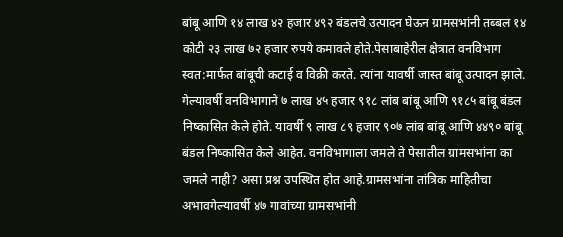बांबू आणि १४ लाख ४२ हजार ४९२ बंडलचे उत्पादन घेऊन ग्रामसभांनी तब्बल १४ कोटी २३ लाख ७२ हजार रुपये कमावले होते.पेसाबाहेरील क्षेत्रात वनविभाग स्वत:मार्फत बांबूची कटाई व विक्री करते. त्यांना यावर्षी जास्त बांबू उत्पादन झाले. गेल्यावर्षी वनविभागाने ७ लाख ४५ हजार ९१८ लांब बांबू आणि ९१८५ बांबू बंडल निष्कासित केले होते. यावर्षी ९ लाख ८९ हजार ९०७ लांब बांबू आणि ४४९० बांबू बंडल निष्कासित केले आहेत. वनविभागाला जमले ते पेसातील ग्रामसभांना का जमले नाही? असा प्रश्न उपस्थित होत आहे.ग्रामसभांना तांत्रिक माहितीचा अभावगेल्यावर्षी ४७ गावांच्या ग्रामसभांनी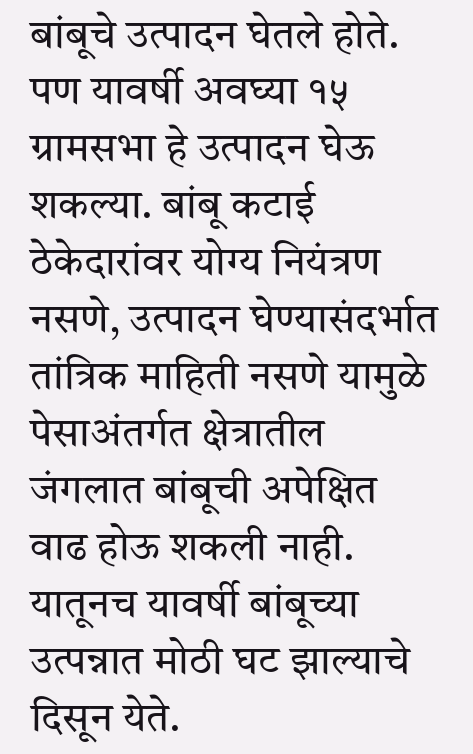बांबूचे उत्पादन घेतले होते. पण यावर्षी अवघ्या १५ ग्रामसभा हे उत्पादन घेऊ शकल्या. बांबू कटाई ठेकेदारांवर योग्य नियंत्रण नसणे, उत्पादन घेण्यासंदर्भात तांत्रिक माहिती नसणे यामुळे पेसाअंतर्गत क्षेत्रातील जंगलात बांबूची अपेक्षित वाढ होऊ शकली नाही. यातूनच यावर्षी बांबूच्या उत्पन्नात मोठी घट झाल्याचे दिसून येते.